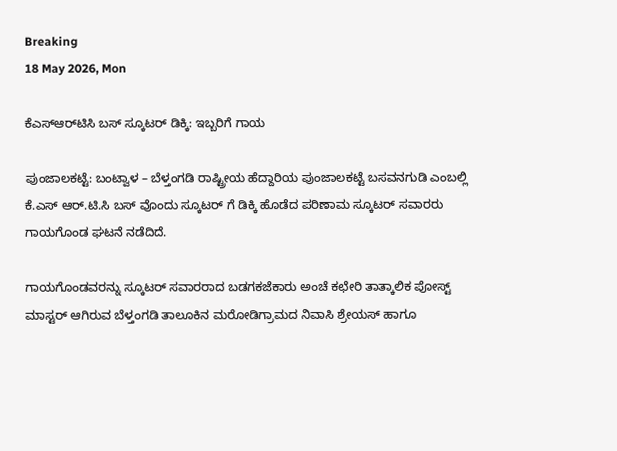Breaking
18 May 2026, Mon

ಕೆಎಸ್‌ಆರ್‌ಟಿಸಿ ಬಸ್‌ ಸ್ಕೂಟರ್ ಡಿಕ್ಕಿ: ಇಬ್ಬರಿಗೆ ಗಾಯ

ಪುಂಜಾಲಕಟ್ಟೆ: ಬಂಟ್ವಾಳ – ಬೆಳ್ತಂಗಡಿ ರಾಷ್ಟ್ರೀಯ ಹೆದ್ದಾರಿಯ ಪುಂಜಾಲಕಟ್ಟೆ ಬಸವನಗುಡಿ ಎಂಬಲ್ಲಿ ಕೆ.ಎಸ್‌ ಆರ್‌.ಟಿ.ಸಿ ಬಸ್‌ ವೊಂದು ಸ್ಕೂಟರ್‌ ಗೆ ಡಿಕ್ಕಿ ಹೊಡೆದ ಪರಿಣಾಮ ಸ್ಕೂಟರ್‌ ಸವಾರರು ಗಾಯಗೊಂಡ ಘಟನೆ ನಡೆದಿದೆ.

ಗಾಯಗೊಂಡವರನ್ನು ಸ್ಕೂಟರ್ ಸವಾರರಾದ ಬಡಗಕಜೆಕಾರು ಅಂಚೆ ಕಛೇರಿ ತಾತ್ಕಾಲಿಕ ಪೋಸ್ಟ್ ಮಾಸ್ಟರ್ ಆಗಿರುವ ಬೆಳ್ತಂಗಡಿ ತಾಲೂಕಿನ ಮರೋಡಿಗ್ರಾಮದ ನಿವಾಸಿ ಶ್ರೇಯಸ್ ಹಾಗೂ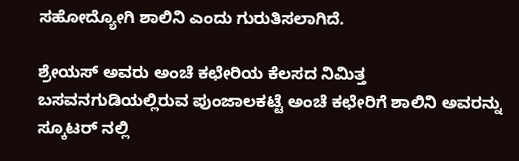ಸಹೋದ್ಯೋಗಿ ಶಾಲಿನಿ ಎಂದು ಗುರುತಿಸಲಾಗಿದೆ.

ಶ್ರೇಯಸ್‌ ಅವರು ಅಂಚೆ ಕಛೇರಿಯ ಕೆಲಸದ ನಿಮಿತ್ತ ಬಸವನಗುಡಿಯಲ್ಲಿರುವ ಪುಂಜಾಲಕಟ್ಟೆ ಅಂಚೆ ಕಛೇರಿಗೆ ಶಾಲಿನಿ ಅವರನ್ನು ಸ್ಕೂಟರ್ ನಲ್ಲಿ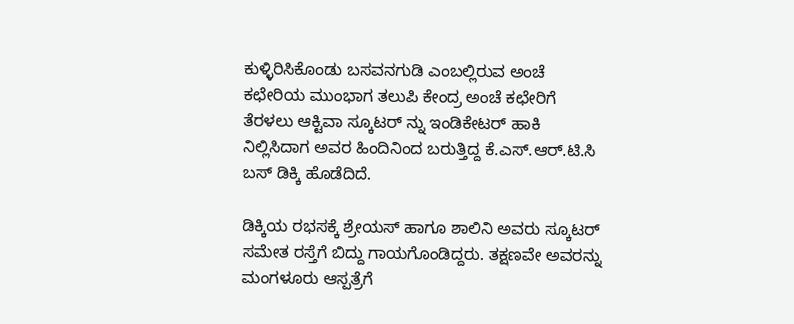ಕುಳ್ಳಿರಿಸಿಕೊಂಡು ಬಸವನಗುಡಿ ಎಂಬಲ್ಲಿರುವ ಅಂಚೆ ಕಛೇರಿಯ ಮುಂಭಾಗ ತಲುಪಿ ಕೇಂದ್ರ ಅಂಚೆ ಕಛೇರಿಗೆ ತೆರಳಲು ಆಕ್ಟಿವಾ ಸ್ಕೂಟರ್‌ ನ್ನು ಇಂಡಿಕೇಟರ್‌ ಹಾಕಿ ನಿಲ್ಲಿಸಿದಾಗ ಅವರ ಹಿಂದಿನಿಂದ ಬರುತ್ತಿದ್ದ ಕೆ.ಎಸ್‌.ಆರ್‌.ಟಿ.ಸಿ ಬಸ್ ಡಿಕ್ಕಿ ಹೊಡೆದಿದೆ.

ಡಿಕ್ಕಿಯ ರಭಸಕ್ಕೆ ಶ್ರೇಯಸ್ ಹಾಗೂ ಶಾಲಿನಿ ಅವರು ಸ್ಕೂಟರ್‌ ಸಮೇತ ರಸ್ತೆಗೆ ಬಿದ್ದು ಗಾಯಗೊಂಡಿದ್ದರು. ತಕ್ಷಣವೇ ಅವರನ್ನು ಮಂಗಳೂರು ಆಸ್ಪತ್ರೆಗೆ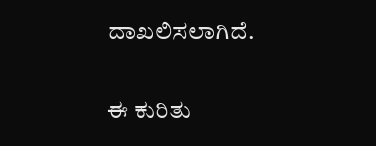ದಾಖಲಿಸಲಾಗಿದೆ.

ಈ ಕುರಿತು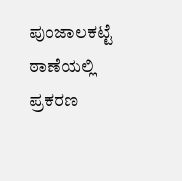ಪುಂಜಾಲಕಟ್ಟೆ ಠಾಣೆಯಲ್ಲಿ ಪ್ರಕರಣ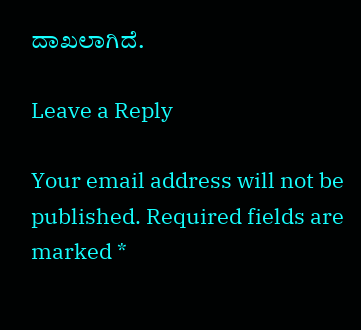ದಾಖಲಾಗಿದೆ.

Leave a Reply

Your email address will not be published. Required fields are marked *